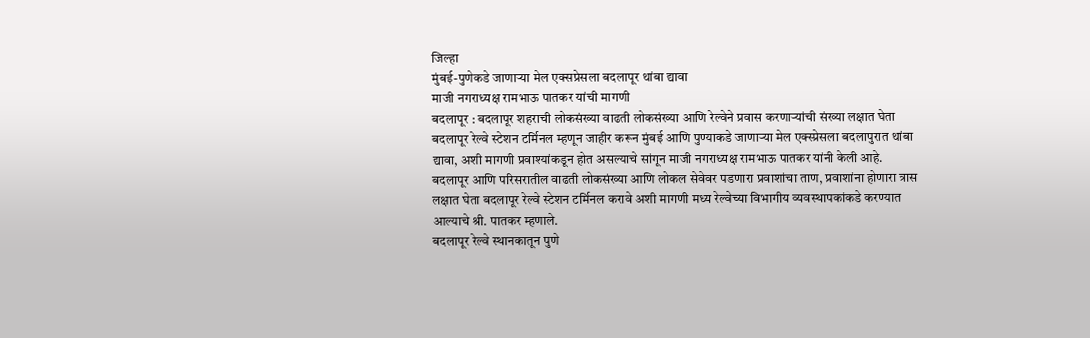जिल्हा
मुंबई-पुणेकडे जाणाऱ्या मेल एक्सप्रेसला बदलापूर थांबा द्यावा
माजी नगराध्यक्ष रामभाऊ पातकर यांची मागणी
बदलापूर : बदलापूर शहराची लोकसंख्या वाढती लोकसंख्या आणि रेल्वेने प्रवास करणाऱ्यांची संख्या लक्षात घेता बदलापूर रेल्वे स्टेशन टर्मिनल म्हणून जाहीर करून मुंबई आणि पुण्याकडे जाणाऱ्या मेल एक्स्प्रेसला बदलापुरात थांबा द्यावा, अशी मागणी प्रवाश्यांकडून होत असल्याचे सांगून माजी नगराध्यक्ष रामभाऊ पातकर यांनी केली आहे.
बदलापूर आणि परिसरातील वाढती लोकसंख्या आणि लोकल सेवेवर पडणारा प्रवाशांचा ताण, प्रवाशांना होणारा त्रास लक्षात घेता बदलापूर रेल्वे स्टेशन टर्मिनल करावे अशी मागणी मध्य रेल्वेच्या विभागीय व्यवस्थापकांकडे करण्यात आल्याचे श्री. पातकर म्हणाले.
बदलापूर रेल्वे स्थानकातून पुणे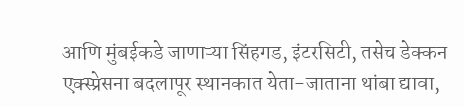आणि मुंबईकडे जाणाऱ्या सिंहगड, इंटरसिटी, तसेच डेक्कन एक्स्प्रेसना बदलापूर स्थानकात येता-जाताना थांबा द्यावा,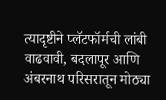त्यादृष्टीने प्लॅटफॉर्मची लांबी वाढवावी, बदलापूर आणि अंबरनाथ परिसरातून मोठ्या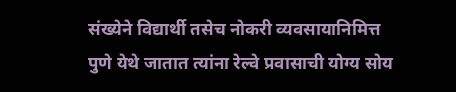संख्येने विद्यार्थी तसेच नोकरी व्यवसायानिमित्त पुणे येथे जातात त्यांना रेल्वे प्रवासाची योग्य सोय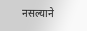नसल्याने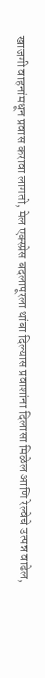खाजगी वाहनांमधून प्रवास करावा लागतो, मेल एक्स्प्रेस बदलापूरला थांबा दिल्यास प्रवाशांना दिलासा मिळेल आणि रेल्वेचे उत्पन्न वाढेल,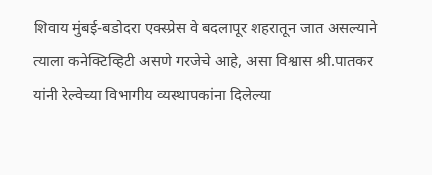शिवाय मुंबई-बडोदरा एक्स्प्रेस वे बदलापूर शहरातून जात असल्याने त्याला कनेक्टिव्हिटी असणे गरजेचे आहे, असा विश्वास श्री.पातकर यांनी रेल्वेच्या विभागीय व्यस्थापकांना दिलेल्या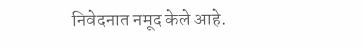निवेदनात नमूद केले आहे.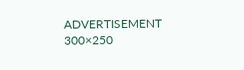ADVERTISEMENT 300×250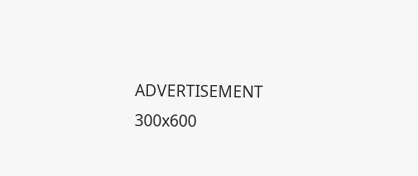ADVERTISEMENT 300x600